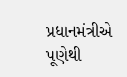પ્રધાનમંત્રીએ પૂણેથી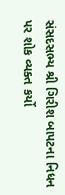સંસદસભ્ય શ્રી ગિરીશ બાપટના નિધન પર શોક વ્યક્ત કર્યો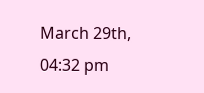March 29th, 04:32 pm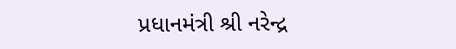પ્રધાનમંત્રી શ્રી નરેન્દ્ર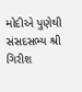મોદીએ પુણેથી સંસદસભ્ય શ્રી ગિરીશ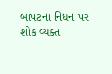બાપટના નિધન પર શોક વ્યક્ત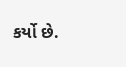કર્યો છે.